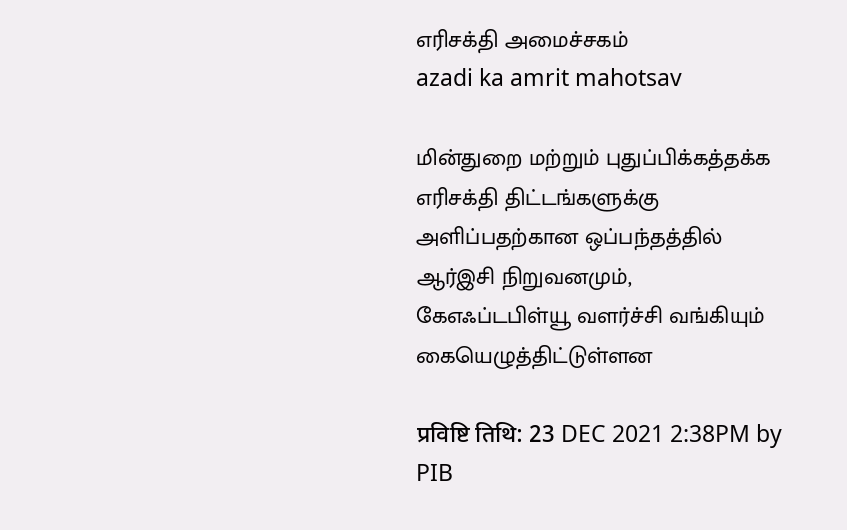எரிசக்தி அமைச்சகம்
azadi ka amrit mahotsav

மின்துறை மற்றும் புதுப்பிக்கத்தக்க எரிசக்தி திட்டங்களுக்கு அளிப்பதற்கான ஒப்பந்தத்தில் ஆர்இசி நிறுவனமும், கேஎஃப்டபிள்யூ வளர்ச்சி வங்கியும் கையெழுத்திட்டுள்ளன

प्रविष्टि तिथि: 23 DEC 2021 2:38PM by PIB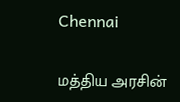Chennai

மத்திய அரசின்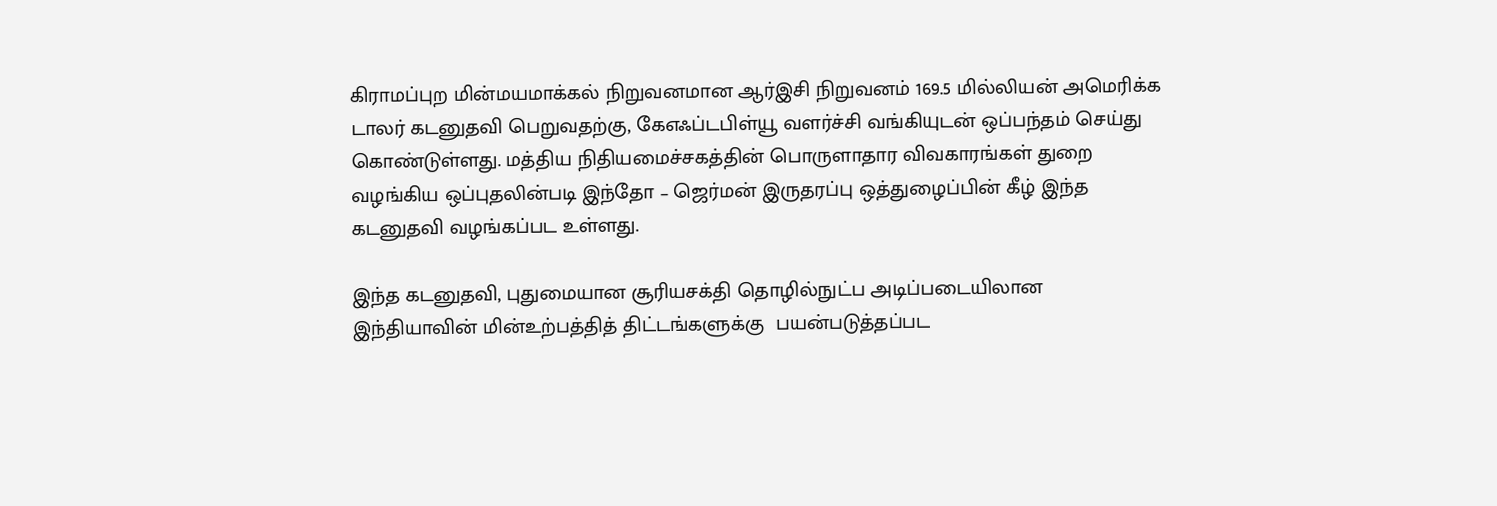கிராமப்புற மின்மயமாக்கல் நிறுவனமான ஆர்இசி நிறுவனம் 169.5 மில்லியன் அமெரிக்க டாலர் கடனுதவி பெறுவதற்கு, கேஎஃப்டபிள்யூ வளர்ச்சி வங்கியுடன் ஒப்பந்தம் செய்து கொண்டுள்ளது. மத்திய நிதியமைச்சகத்தின் பொருளாதார விவகாரங்கள் துறை வழங்கிய ஒப்புதலின்படி இந்தோ – ஜெர்மன் இருதரப்பு ஒத்துழைப்பின் கீழ் இந்த கடனுதவி வழங்கப்பட உள்ளது.

இந்த கடனுதவி, புதுமையான சூரியசக்தி தொழில்நுட்ப அடிப்படையிலான  இந்தியாவின் மின்உற்பத்தித் திட்டங்களுக்கு  பயன்படுத்தப்பட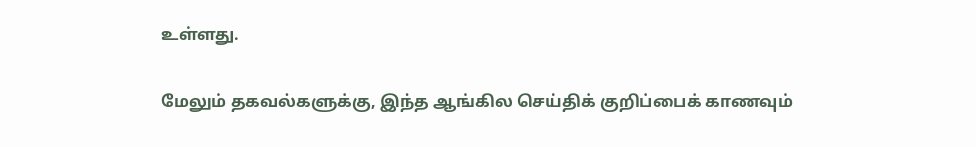உள்ளது.

மேலும் தகவல்களுக்கு, இந்த ஆங்கில செய்திக் குறிப்பைக் காணவும்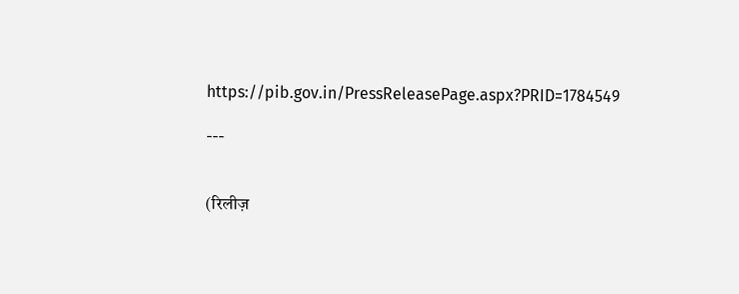https://pib.gov.in/PressReleasePage.aspx?PRID=1784549

---


(रिलीज़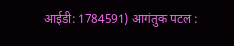आईडी: 1784591) आगंतुक पटल :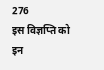276
इस विज्ञप्ति को इन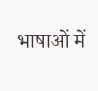भाषाओं में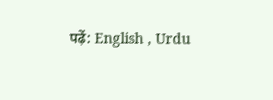पढ़ें: English , Urdu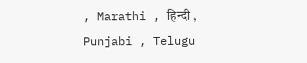, Marathi , हिन्दी , Punjabi , Telugu